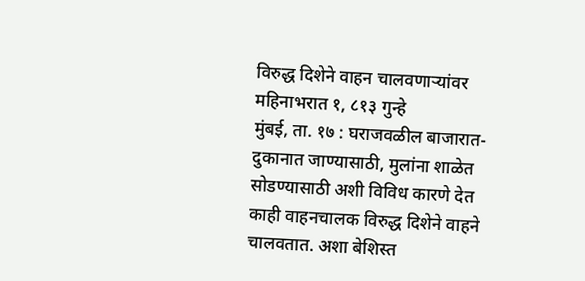विरुद्ध दिशेने वाहन चालवणाऱ्यांवर महिनाभरात १, ८१३ गुन्हे
मुंबई, ता. १७ : घराजवळील बाजारात-दुकानात जाण्यासाठी, मुलांना शाळेत सोडण्यासाठी अशी विविध कारणे देत काही वाहनचालक विरुद्ध दिशेने वाहने चालवतात. अशा बेशिस्त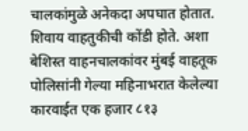चालकांमुळे अनेकदा अपघात होतात. शिवाय वाहतुकीची कोंडी होते. अशा बेशिस्त वाहनचालकांवर मुंबई वाहतूक पोलिसांनी गेल्या महिनाभरात केलेल्या कारवाईत एक हजार ८१३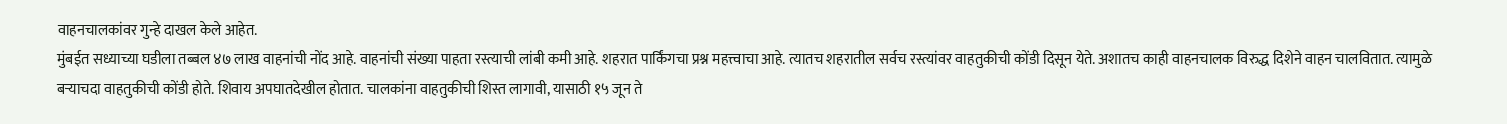वाहनचालकांवर गुन्हे दाखल केले आहेत.
मुंबईत सध्याच्या घडीला तब्बल ४७ लाख वाहनांची नोंद आहे. वाहनांची संख्या पाहता रस्त्याची लांबी कमी आहे. शहरात पार्किंगचा प्रश्न महत्त्वाचा आहे. त्यातच शहरातील सर्वच रस्त्यांवर वाहतुकीची कोंडी दिसून येते. अशातच काही वाहनचालक विरुद्ध दिशेने वाहन चालवितात. त्यामुळे बऱ्याचदा वाहतुकीची कोंडी होते. शिवाय अपघातदेखील होतात. चालकांना वाहतुकीची शिस्त लागावी, यासाठी १५ जून ते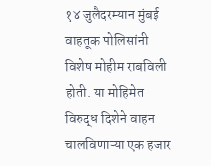१४ जुलैदरम्यान मुंबई वाहतूक पोलिसांनी विशेष मोहीम राबविली होती. या मोहिमेत विरुद्ध दिशेने वाहन चालविणाऱ्या एक हजार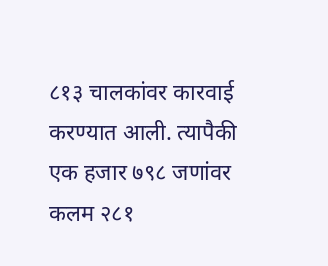८१३ चालकांवर कारवाई करण्यात आली. त्यापैकी एक हजार ७९८ जणांवर कलम २८१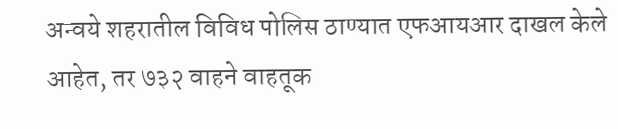अन्वये शहरातील विविध पोलिस ठाण्यात एफआयआर दाखल केले आहेत, तर ७३२ वाहने वाहतूक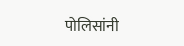पोलिसांनी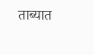ताब्यात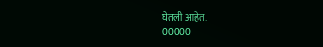घेतली आहेत.
00000